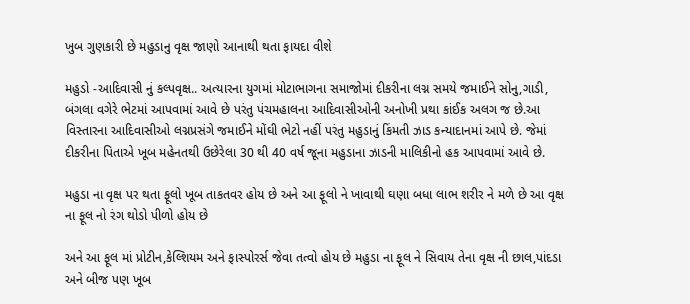ખુબ ગુણકારી છે મહુડાનુ વૃક્ષ જાણો આનાથી થતા ફાયદા વીશે

મહુડો -આદિવાસી નું કલ્પવૃક્ષ.. અત્યારના યુગમાં મોટાભાગના સમાજોમાં દીકરીના લગ્ન સમયે જમાઈને સોનુ,ગાડી, બંગલા વગેરે ભેટમાં આપવામાં આવે છે પરંતુ પંચમહાલના આદિવાસીઓની અનોખી પ્રથા કાંઈક અલગ જ છે.આ વિસ્તારના આદિવાસીઓ લગ્નપ્રસંગે જમાઈને મોંઘી ભેટો નહીં પરંતુ મહુડાનું કિંમતી ઝાડ કન્યાદાનમાં આપે છે. જેમાં દીકરીના પિતાએ ખૂબ મહેનતથી ઉછેરેલા 30 થી 40 વર્ષ જૂના મહુડાના ઝાડની માલિકીનો હક આપવામાં આવે છે.

મહુડા ના વૃક્ષ પર થતા ફૂલો ખૂબ તાકતવર હોય છે અને આ ફૂલો ને ખાવાથી ઘણા બધા લાભ શરીર ને મળે છે આ વૃક્ષ ના ફૂલ નો રંગ થોડો પીળો હોય છે

અને આ ફૂલ માં પ્રોટીન,કેલ્શિયમ અને ફાસ્પોરર્સ જેવા તત્વો હોય છે મહુડા ના ફૂલ ને સિવાય તેના વૃક્ષ ની છાલ,પાંદડા અને બીજ પણ ખૂબ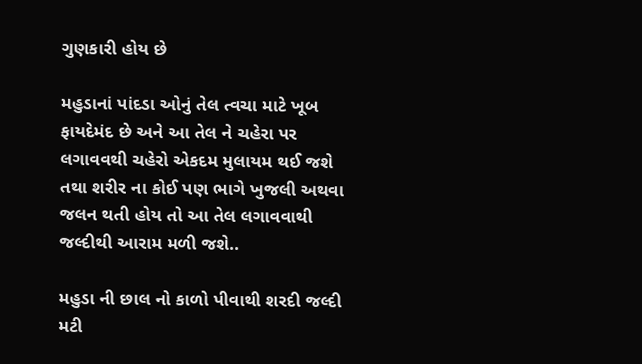ગુણકારી હોય છે

મહુડાનાં પાંદડા ઓનું તેલ ત્વચા માટે ખૂબ ફાયદેમંદ છે અને આ તેલ ને ચહેરા પર લગાવવથી ચહેરો એકદમ મુલાયમ થઈ જશે તથા શરીર ના કોઈ પણ ભાગે ખુજલી અથવા જલન થતી હોય તો આ તેલ લગાવવાથી જલ્દીથી આરામ મળી જશે..

મહુડા ની છાલ નો કાળો પીવાથી શરદી જલ્દી મટી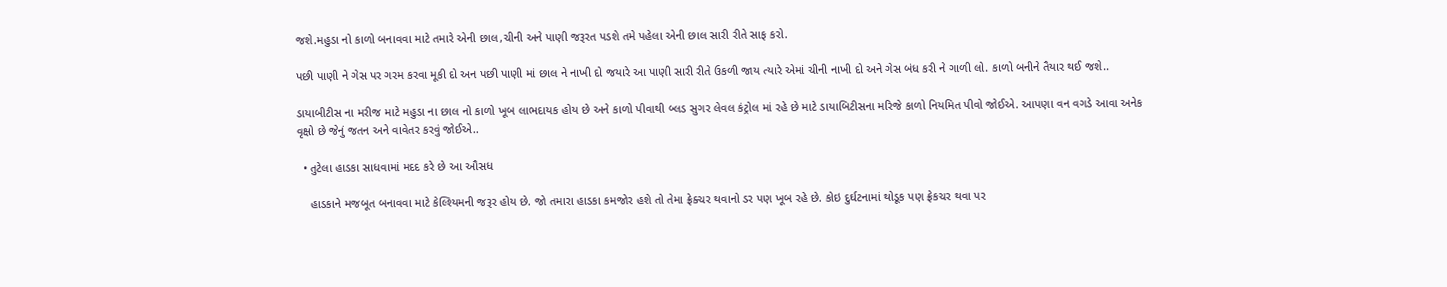જશે.મહુડા નો કાળો બનાવવા માટે તમારે એની છાલ,ચીની અને પાણી જરૂરત પડશે તમે પહેલા એની છાલ સારી રીતે સાફ કરો.

પછી પાણી ને ગેસ પર ગરમ કરવા મૂકી દો અન પછી પાણી માં છાલ ને નાખી દો જયારે આ પાણી સારી રીતે ઉકળી જાય ત્યારે એમાં ચીની નાખી દો અને ગેસ બંધ કરી ને ગાળી લો. કાળો બનીને તૈયાર થઈ જશે..

ડાયાબીટીસ ના મરીજ માટે મહુડા ના છાલ નો કાળો ખૂબ લાભદાયક હોય છે અને કાળો પીવાથી બ્લડ સુગર લેવલ કંટ્રોલ માં રહે છે માટે ડાયાબિટીસના મરિજે કાળો નિયમિત પીવો જોઈએ. આપણા વન વગડે આવા અનેક વૃક્ષો છે જેનું જતન અને વાવેતર કરવું જોઈએ..

  • તુટેલા હાડકા સાધવામાં મદદ કરે છે આ ઔસધ

    હાડકાને મજબૂત બનાવવા માટે કેલ્શ્યિમની જરૂર હોય છે. જો તમારા હાડકા કમજોર હશે તો તેમા ફ્રેક્ચર થવાનો ડર પણ ખૂબ રહે છે. કોઇ દુર્ઘટનામાં થોડૂક પણ ફ્રેકચર થવા પર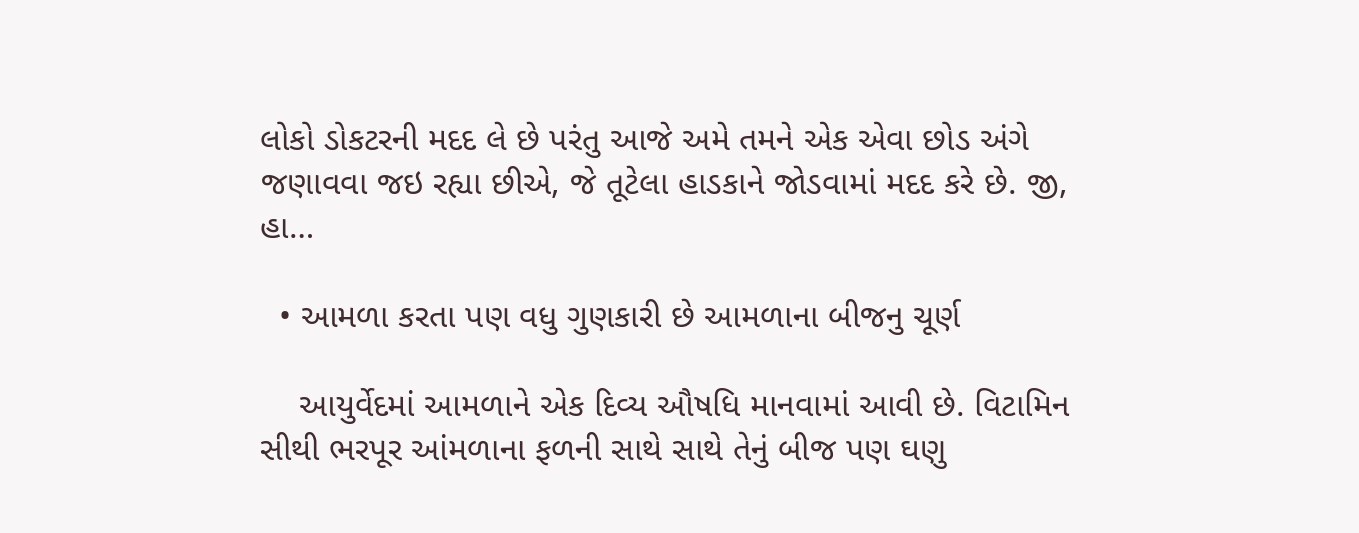લોકો ડોકટરની મદદ લે છે પરંતુ આજે અમે તમને એક એવા છોડ અંગે જણાવવા જઇ રહ્યા છીએ, જે તૂટેલા હાડકાને જોડવામાં મદદ કરે છે. જી, હા…

  • આમળા કરતા પણ વધુ ગુણકારી છે આમળાના બીજનુ ચૂર્ણ

    આયુર્વેદમાં આમળાને એક દિવ્ય ઔષધિ માનવામાં આવી છે. વિટામિન સીથી ભરપૂર આંમળાના ફળની સાથે સાથે તેનું બીજ પણ ઘણુ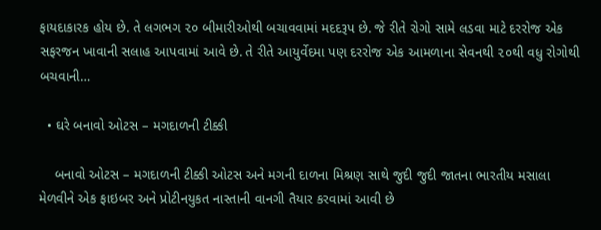ફાયદાકારક હોય છે. તે લગભગ ૨૦ બીમારીઓથી બચાવવામાં મદદરૂપ છે. જે રીતે રોગો સામે લડવા માટે દરરોજ એક સફરજન ખાવાની સલાહ આપવામાં આવે છે. તે રીતે આયુર્વેદમા પણ દરરોજ એક આમળાના સેવનથી ૨૦થી વધુ રોગોથી બચવાની…

  • ઘરે બનાવો ઓટસ – મગદાળની ટીક્કી

    બનાવો ઓટસ – મગદાળની ટીક્કી ઓટસ અને મગની દાળના મિશ્રણ સાથે જુદી જુદી જાતના ભારતીય મસાલા મેળવીને એક ફાઇબર અને પ્રોટીનયુકત નાસ્તાની વાનગી તૈયાર કરવામાં આવી છે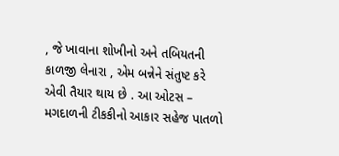, જે ખાવાના શોખીનો અને તબિયતની કાળજી લેનારા , એમ બન્નેને સંતુષ્ટ કરે એવી તૈયાર થાય છે . આ ઓટસ – મગદાળની ટીકકીનો આકાર સહેજ પાતળો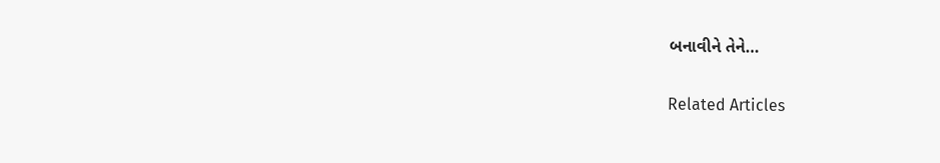બનાવીને તેને…

Related Articles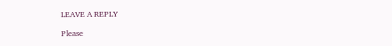LEAVE A REPLY

Please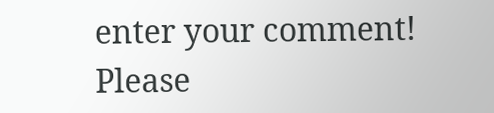enter your comment!
Please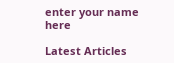enter your name here

Latest Articles